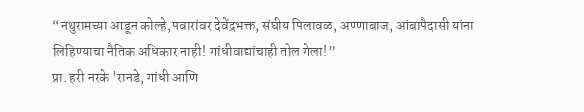“नथुरामच्या आडून कोल्हे,पवारांवर देवेंद्रभक्त, संघीय पिलावळ, अण्णाबाज, आंबापैदासी यांना लिहिण्याचा नैतिक अधिकार नाही! गांधीवाद्यांचाही तोल गेला!”
प्रा. हरी नरके 'रानडे, गांधी आणि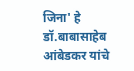जिना' हे डॉ.बाबासाहेब आंबेडकर यांचे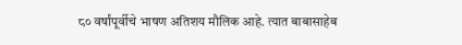८० वर्षांपूर्वीचे भाषण अतिशय मौलिक आहे. त्यात बाबासाहेब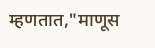म्हणतात,"माणूस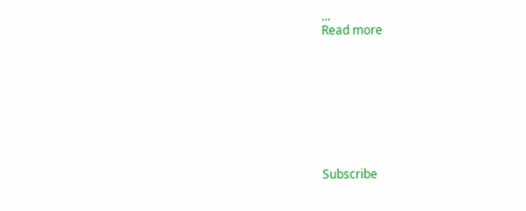...
Read more









Subscribe